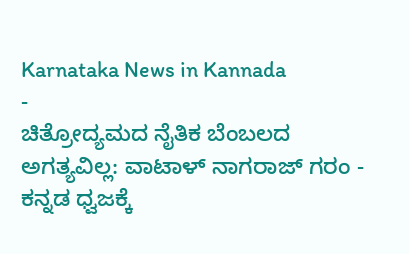Karnataka News in Kannada
-
ಚಿತ್ರೋದ್ಯಮದ ನೈತಿಕ ಬೆಂಬಲದ ಅಗತ್ಯವಿಲ್ಲ: ವಾಟಾಳ್ ನಾಗರಾಜ್ ಗರಂ -
ಕನ್ನಡ ಧ್ವಜಕ್ಕೆ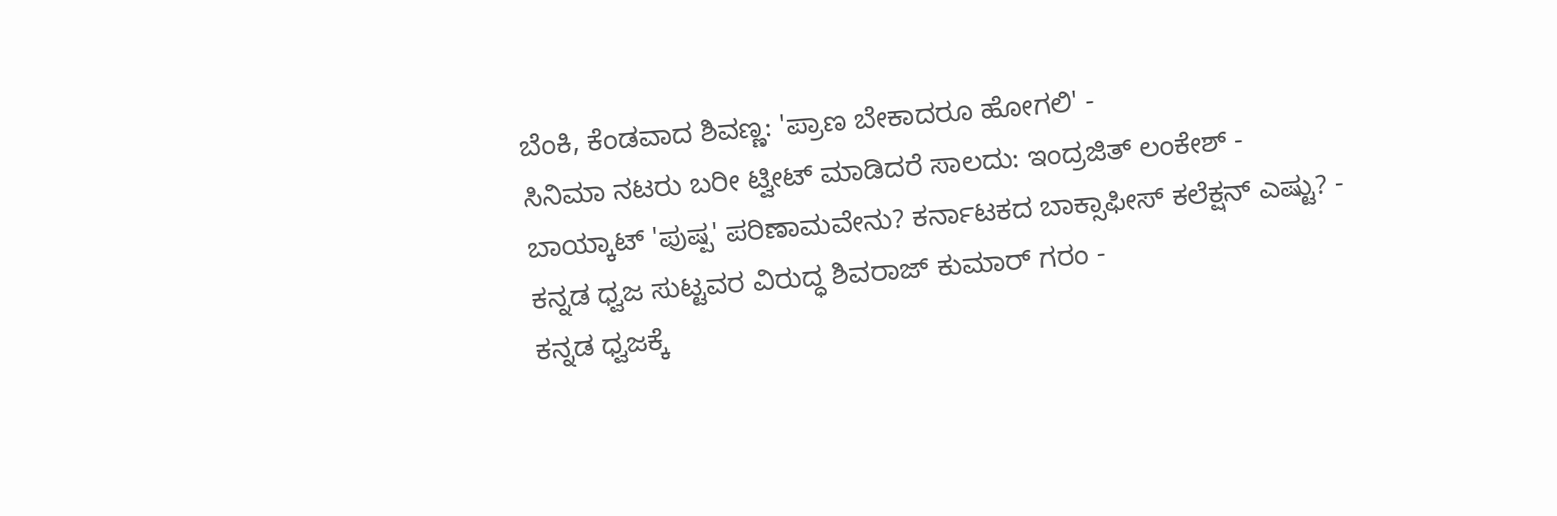ಬೆಂಕಿ, ಕೆಂಡವಾದ ಶಿವಣ್ಣ: 'ಪ್ರಾಣ ಬೇಕಾದರೂ ಹೋಗಲಿ' -
ಸಿನಿಮಾ ನಟರು ಬರೀ ಟ್ವೀಟ್ ಮಾಡಿದರೆ ಸಾಲದು: ಇಂದ್ರಜಿತ್ ಲಂಕೇಶ್ -
ಬಾಯ್ಕಾಟ್ 'ಪುಷ್ಪ' ಪರಿಣಾಮವೇನು? ಕರ್ನಾಟಕದ ಬಾಕ್ಸಾಫೀಸ್ ಕಲೆಕ್ಷನ್ ಎಷ್ಟು? -
ಕನ್ನಡ ಧ್ವಜ ಸುಟ್ಟವರ ವಿರುದ್ಧ ಶಿವರಾಜ್ ಕುಮಾರ್ ಗರಂ -
ಕನ್ನಡ ಧ್ವಜಕ್ಕೆ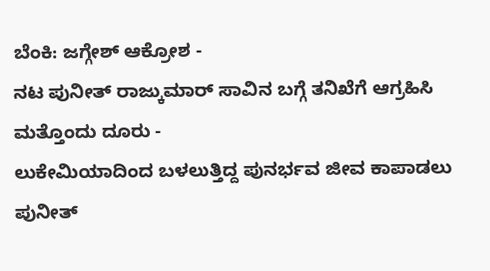ಬೆಂಕಿ: ಜಗ್ಗೇಶ್ ಆಕ್ರೋಶ -
ನಟ ಪುನೀತ್ ರಾಜ್ಕುಮಾರ್ ಸಾವಿನ ಬಗ್ಗೆ ತನಿಖೆಗೆ ಆಗ್ರಹಿಸಿ ಮತ್ತೊಂದು ದೂರು -
ಲುಕೇಮಿಯಾದಿಂದ ಬಳಲುತ್ತಿದ್ದ ಪುನರ್ಭವ ಜೀವ ಕಾಪಾಡಲು ಪುನೀತ್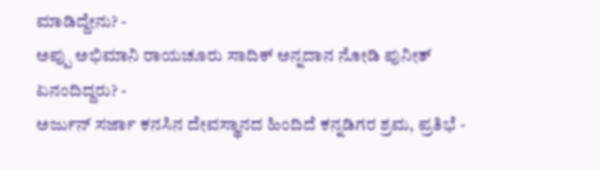ಮಾಡಿದ್ದೇನು? -
ಅಪ್ಪು ಅಭಿಮಾನಿ ರಾಯಚೂರು ಸಾದಿಕ್ ಅನ್ನದಾನ ನೋಡಿ ಪುನೀತ್ ಏನಂದಿದ್ದರು? -
ಅರ್ಜುನ್ ಸರ್ಜಾ ಕನಸಿನ ದೇವಸ್ಥಾನದ ಹಿಂದಿದೆ ಕನ್ನಡಿಗರ ಶ್ರಮ, ಪ್ರತಿಭೆ -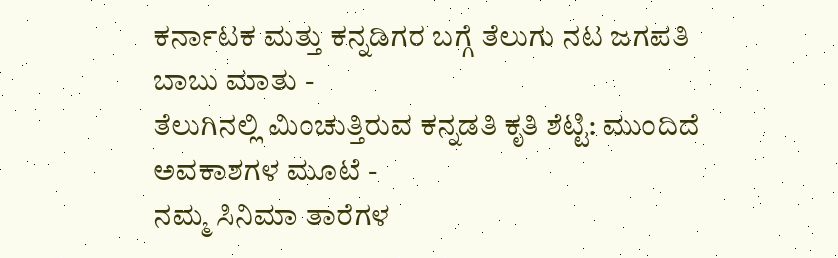ಕರ್ನಾಟಕ ಮತ್ತು ಕನ್ನಡಿಗರ ಬಗ್ಗೆ ತೆಲುಗು ನಟ ಜಗಪತಿ ಬಾಬು ಮಾತು -
ತೆಲುಗಿನಲ್ಲಿ ಮಿಂಚುತ್ತಿರುವ ಕನ್ನಡತಿ ಕೃತಿ ಶೆಟ್ಟಿ: ಮುಂದಿದೆ ಅವಕಾಶಗಳ ಮೂಟೆ -
ನಮ್ಮ ಸಿನಿಮಾ ತಾರೆಗಳ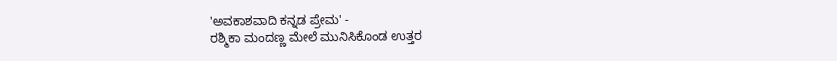'ಅವಕಾಶವಾದಿ ಕನ್ನಡ ಪ್ರೇಮ' -
ರಶ್ಮಿಕಾ ಮಂದಣ್ಣ ಮೇಲೆ ಮುನಿಸಿಕೊಂಡ ಉತ್ತರ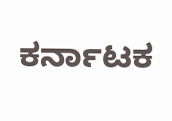ಕರ್ನಾಟಕ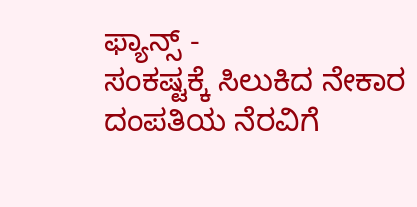ಫ್ಯಾನ್ಸ್ -
ಸಂಕಷ್ಟಕ್ಕೆ ಸಿಲುಕಿದ ನೇಕಾರ ದಂಪತಿಯ ನೆರವಿಗೆ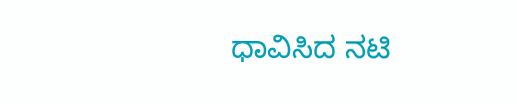ಧಾವಿಸಿದ ನಟಿ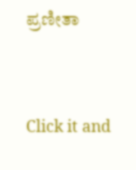ಪ್ರಣೀತಾ


Click it and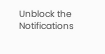Unblock the Notifications